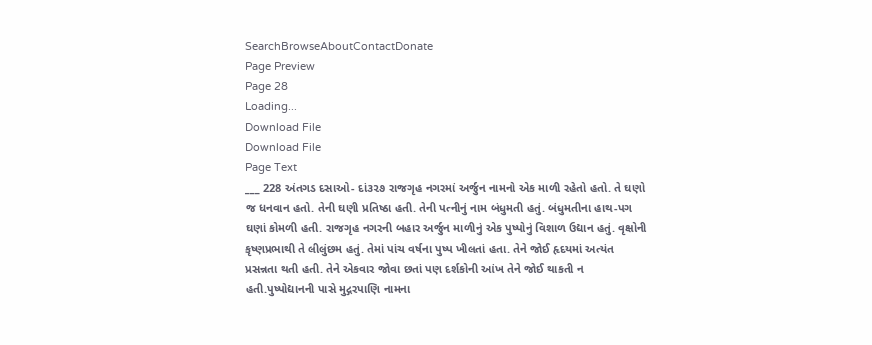SearchBrowseAboutContactDonate
Page Preview
Page 28
Loading...
Download File
Download File
Page Text
___ 228 અંતગડ દસાઓ- દાં૩૨૭ રાજગૃહ નગરમાં અર્જુન નામનો એક માળી રહેતો હતો. તે ઘણો જ ધનવાન હતો. તેની ઘણી પ્રતિષ્ઠા હતી. તેની પત્નીનું નામ બંધુમતી હતું. બંધુમતીના હાથ-પગ ઘણાં કોમળી હતી. રાજગૃહ નગરની બહાર અર્જુન માળીનું એક પુષ્પોનું વિશાળ ઉદ્યાન હતું. વૃક્ષોની કૃષ્ણપ્રભાથી તે લીલુંછમ હતું. તેમાં પાંચ વર્ષના પુષ્પ ખીલતાં હતા. તેને જોઈ હૃદયમાં અત્યંત પ્રસન્નતા થતી હતી. તેને એકવાર જોવા છતાં પણ દર્શકોની આંખ તેને જોઈ થાકતી ન હતી.પુષ્પોદ્યાનની પાસે મુદ્ગરપાણિ નામના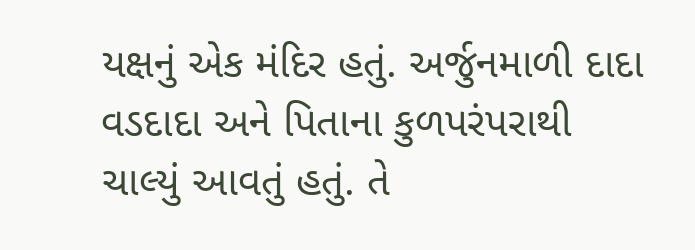યક્ષનું એક મંદિર હતું. અર્જુનમાળી દાદા વડદાદા અને પિતાના કુળપરંપરાથી ચાલ્યું આવતું હતું. તે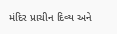મંદિર પ્રાચીન દિવ્ય અને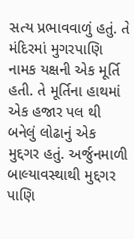સત્ય પ્રભાવવાળું હતું. તે મંદિરમાં મુગરપાણિ નામક યક્ષની એક મૂર્તિ હતી. તે મૂર્તિના હાથમાં એક હજાર પલ થી બનેલું લોઢાનું એક મુદ્દગર હતું. અર્જુનમાળી બાલ્યાવસ્થાથી મુદ્દગર પાણિ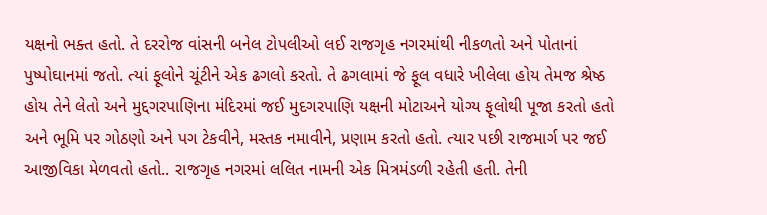યક્ષનો ભક્ત હતો. તે દરરોજ વાંસની બનેલ ટોપલીઓ લઈ રાજગૃહ નગરમાંથી નીકળતો અને પોતાનાં પુષ્પોઘાનમાં જતો. ત્યાં ફૂલોને ચૂંટીને એક ઢગલો કરતો. તે ઢગલામાં જે ફૂલ વધારે ખીલેલા હોય તેમજ શ્રેષ્ઠ હોય તેને લેતો અને મુદ્દગરપાણિના મંદિરમાં જઈ મુદગરપાણિ યક્ષની મોટાઅને યોગ્ય ફૂલોથી પૂજા કરતો હતો અને ભૂમિ પર ગોઠણો અને પગ ટેકવીને, મસ્તક નમાવીને, પ્રણામ કરતો હતો. ત્યાર પછી રાજમાર્ગ પર જઈ આજીવિકા મેળવતો હતો.. રાજગૃહ નગરમાં લલિત નામની એક મિત્રમંડળી રહેતી હતી. તેની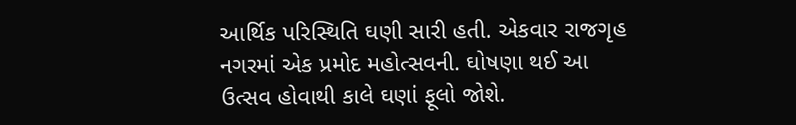આર્થિક પરિસ્થિતિ ઘણી સારી હતી. એકવાર રાજગૃહ નગરમાં એક પ્રમોદ મહોત્સવની. ઘોષણા થઈ આ ઉત્સવ હોવાથી કાલે ઘણાં ફૂલો જોશે.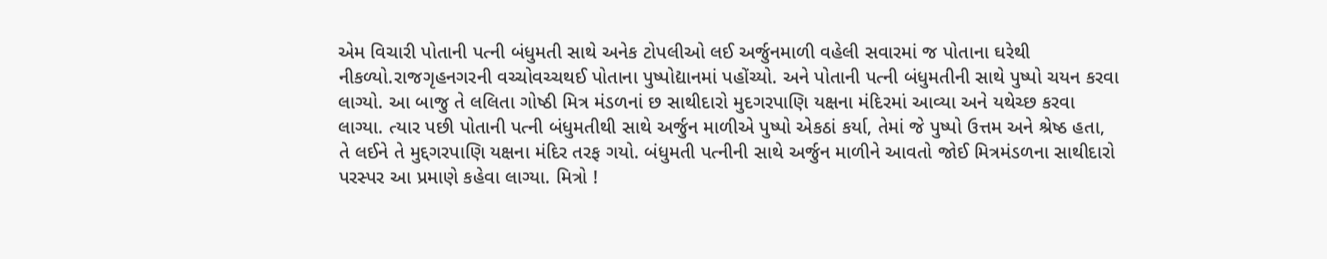એમ વિચારી પોતાની પત્ની બંધુમતી સાથે અનેક ટોપલીઓ લઈ અર્જુનમાળી વહેલી સવારમાં જ પોતાના ઘરેથી નીકળ્યો.રાજગૃહનગરની વચ્ચોવચ્ચથઈ પોતાના પુષ્પોદ્યાનમાં પહોંચ્યો. અને પોતાની પત્ની બંધુમતીની સાથે પુષ્પો ચયન કરવા લાગ્યો. આ બાજુ તે લલિતા ગોષ્ઠી મિત્ર મંડળનાં છ સાથીદારો મુદગરપાણિ યક્ષના મંદિરમાં આવ્યા અને યથેચ્છ કરવા લાગ્યા. ત્યાર પછી પોતાની પત્ની બંધુમતીથી સાથે અર્જુન માળીએ પુષ્પો એકઠાં કર્યા, તેમાં જે પુષ્પો ઉત્તમ અને શ્રેષ્ઠ હતા, તે લઈને તે મુદ્દગરપાણિ યક્ષના મંદિર તરફ ગયો. બંધુમતી પત્નીની સાથે અર્જુન માળીને આવતો જોઈ મિત્રમંડળના સાથીદારો પરસ્પર આ પ્રમાણે કહેવા લાગ્યા. મિત્રો !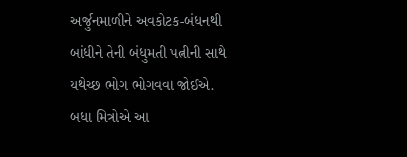અર્જુનમાળીને અવકોટક-બંધનથી બાંધીને તેની બંધુમતી પત્નીની સાથે યથેચ્છ ભોગ ભોગવવા જોઈએ. બધા મિત્રોએ આ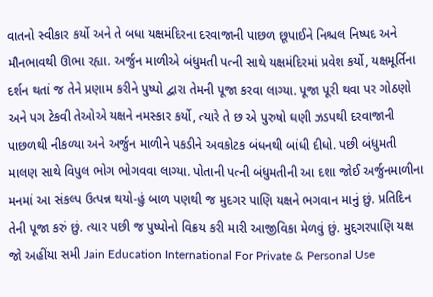વાતનો સ્વીકાર કર્યો અને તે બધા યક્ષમંદિરના દરવાજાની પાછળ છૂપાઈને નિશ્ચલ નિષ્પદ અને મૌનભાવથી ઊભા રહ્યા. અર્જુન માળીએ બંધુમતી પત્ની સાથે યક્ષમંદિરમાં પ્રવેશ કર્યો, યક્ષમૂર્તિના દર્શન થતાં જ તેને પ્રણામ કરીને પુષ્પો દ્વારા તેમની પૂજા કરવા લાગ્યા. પૂજા પૂરી થવા પર ગોઠણો અને પગ ટેકવી તેઓએ યક્ષને નમસ્કાર કર્યો, ત્યારે તે છ એ પુરુષો ઘણી ઝડપથી દરવાજાની પાછળથી નીકળ્યા અને અર્જુન માળીને પકડીને અવકોટક બંધનથી બાંધી દીધો. પછી બંધુમતી માલણ સાથે વિપુલ ભોગ ભોગવવા લાગ્યા. પોતાની પત્ની બંધુમતીની આ દશા જોઈ અર્જુનમાળીના મનમાં આ સંકલ્પ ઉત્પન્ન થયો-હું બાળ પણથી જ મુદગર પાણિ યક્ષને ભગવાન માનું છું. પ્રતિદિન તેની પૂજા કરું છું. ત્યાર પછી જ પુષ્પોનો વિક્રય કરી મારી આજીવિકા મેળવું છું. મુદ્દગરપાણિ યક્ષ જો અહીંયા સમી Jain Education International For Private & Personal Use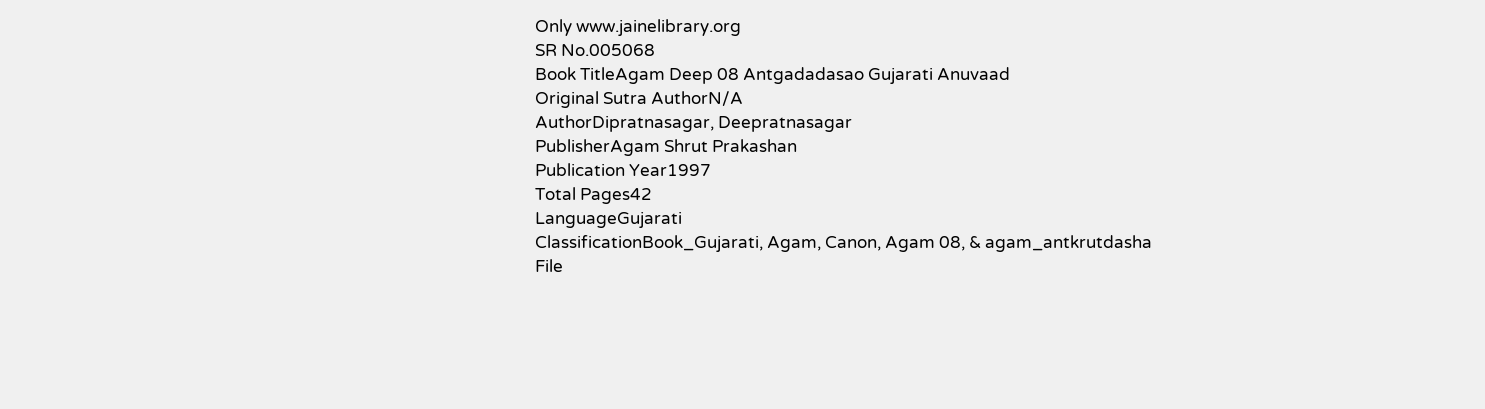Only www.jainelibrary.org
SR No.005068
Book TitleAgam Deep 08 Antgadadasao Gujarati Anuvaad
Original Sutra AuthorN/A
AuthorDipratnasagar, Deepratnasagar
PublisherAgam Shrut Prakashan
Publication Year1997
Total Pages42
LanguageGujarati
ClassificationBook_Gujarati, Agam, Canon, Agam 08, & agam_antkrutdasha
File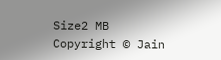Size2 MB
Copyright © Jain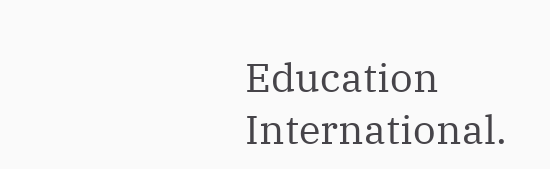Education International.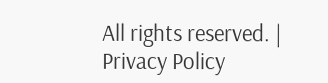All rights reserved. | Privacy Policy